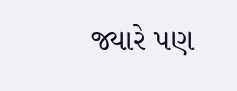જ્યારે પણ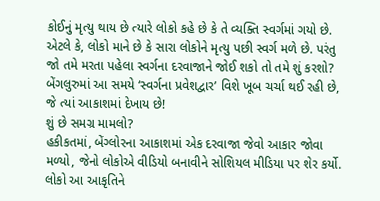કોઈનું મૃત્યુ થાય છે ત્યારે લોકો કહે છે કે તે વ્યક્તિ સ્વર્ગમાં ગયો છે. એટલે કે, લોકો માને છે કે સારા લોકોને મૃત્યુ પછી સ્વર્ગ મળે છે. પરંતુ જો તમે મરતા પહેલા સ્વર્ગના દરવાજાને જોઈ શકો તો તમે શું કરશો? બેંગલુરુમાં આ સમયે ‘સ્વર્ગના પ્રવેશદ્વાર’ વિશે ખૂબ ચર્ચા થઈ રહી છે, જે ત્યાં આકાશમાં દેખાય છે!
શું છે સમગ્ર મામલો?
હકીકતમાં, બેંગ્લોરના આકાશમાં એક દરવાજા જેવો આકાર જોવા મળ્યો, જેનો લોકોએ વીડિયો બનાવીને સોશિયલ મીડિયા પર શેર કર્યો. લોકો આ આકૃતિને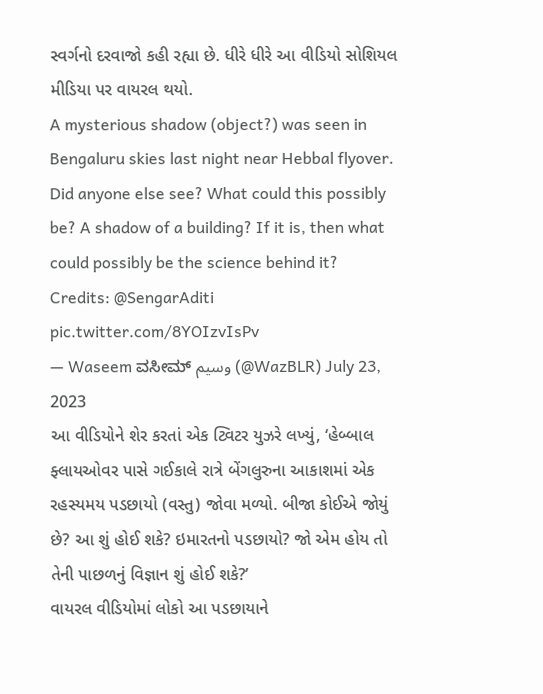સ્વર્ગનો દરવાજો કહી રહ્યા છે. ધીરે ધીરે આ વીડિયો સોશિયલ મીડિયા પર વાયરલ થયો.
A mysterious shadow (object?) was seen in Bengaluru skies last night near Hebbal flyover. Did anyone else see? What could this possibly be? A shadow of a building? If it is, then what could possibly be the science behind it?
Credits: @SengarAditi pic.twitter.com/8YOIzvIsPv
— Waseem ವಸೀಮ್ وسیم (@WazBLR) July 23, 2023
આ વીડિયોને શેર કરતાં એક ટ્વિટર યુઝરે લખ્યું, ‘હેબ્બાલ ફ્લાયઓવર પાસે ગઈકાલે રાત્રે બેંગલુરુના આકાશમાં એક રહસ્યમય પડછાયો (વસ્તુ) જોવા મળ્યો. બીજા કોઈએ જોયું છે? આ શું હોઈ શકે? ઇમારતનો પડછાયો? જો એમ હોય તો તેની પાછળનું વિજ્ઞાન શું હોઈ શકે?’
વાયરલ વીડિયોમાં લોકો આ પડછાયાને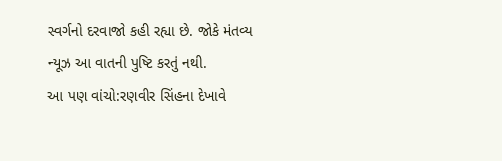સ્વર્ગનો દરવાજો કહી રહ્યા છે. જોકે મંતવ્ય ન્યૂઝ આ વાતની પુષ્ટિ કરતું નથી.
આ પણ વાંચો:રણવીર સિંહના દેખાવે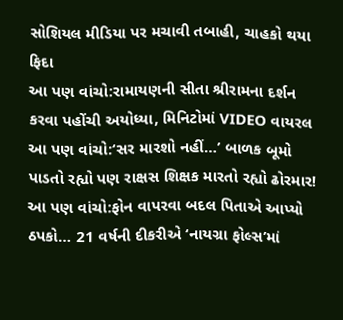સોશિયલ મીડિયા પર મચાવી તબાહી, ચાહકો થયા ફિદા
આ પણ વાંચો:રામાયણની સીતા શ્રીરામના દર્શન કરવા પહોંચી અયોધ્યા, મિનિટોમાં VIDEO વાયરલ
આ પણ વાંચો:‘સર મારશો નહીં…’ બાળક બૂમો પાડતો રહ્યો પણ રાક્ષસ શિક્ષક મારતો રહ્યો ઢોરમાર!
આ પણ વાંચો:ફોન વાપરવા બદલ પિતાએ આપ્યો ઠપકો… 21 વર્ષની દીકરીએ ‘નાયગ્રા ફોલ્સ’માં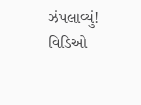ઝંપલાવ્યું! વિડિઓ